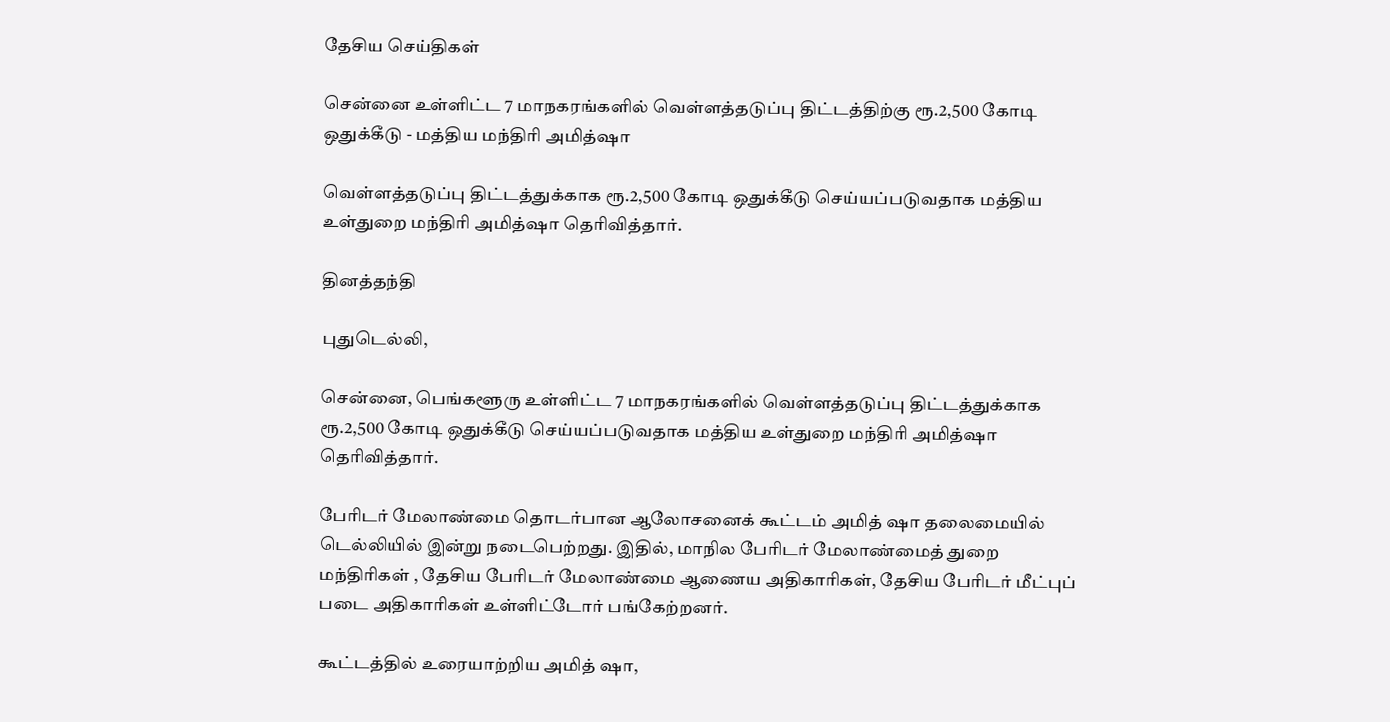தேசிய செய்திகள்

சென்னை உள்ளிட்ட 7 மாநகரங்களில் வெள்ளத்தடுப்பு திட்டத்திற்கு ரூ.2,500 கோடி ஒதுக்கீடு - மத்திய மந்திரி அமித்ஷா

வெள்ளத்தடுப்பு திட்டத்துக்காக ரூ.2,500 கோடி ஒதுக்கீடு செய்யப்படுவதாக மத்திய உள்துறை மந்திரி அமித்ஷா தெரிவித்தார்.

தினத்தந்தி

புதுடெல்லி,

சென்னை, பெங்களூரு உள்ளிட்ட 7 மாநகரங்களில் வெள்ளத்தடுப்பு திட்டத்துக்காக ரூ.2,500 கோடி ஒதுக்கீடு செய்யப்படுவதாக மத்திய உள்துறை மந்திரி அமித்ஷா தெரிவித்தார்.

பேரிடர் மேலாண்மை தொடர்பான ஆலோசனைக் கூட்டம் அமித் ஷா தலைமையில் டெல்லியில் இன்று நடைபெற்றது. இதில், மாநில பேரிடர் மேலாண்மைத் துறை மந்திரிகள் , தேசிய பேரிடர் மேலாண்மை ஆணைய அதிகாரிகள், தேசிய பேரிடர் மீட்புப் படை அதிகாரிகள் உள்ளிட்டோர் பங்கேற்றனர்.

கூட்டத்தில் உரையாற்றிய அமித் ஷா,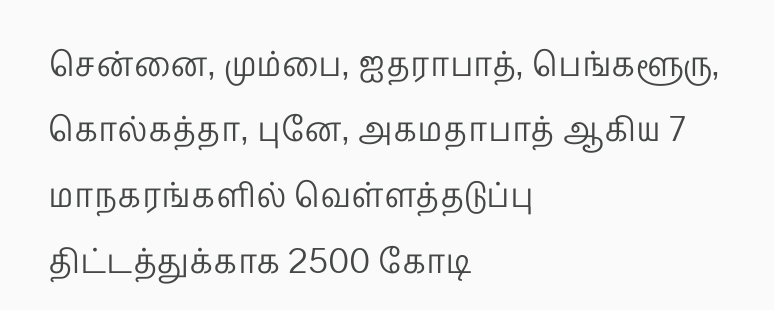சென்னை, மும்பை, ஐதராபாத், பெங்களூரு, கொல்கத்தா, புனே, அகமதாபாத் ஆகிய 7 மாநகரங்களில் வெள்ளத்தடுப்பு திட்டத்துக்காக 2500 கோடி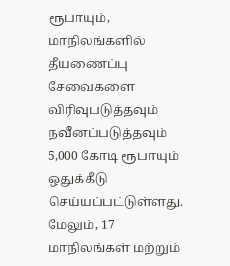ரூபாயும், மாநிலங்களில் தீயணைப்பு சேவைகளை விரிவுபடுத்தவும் நவீனப்படுத்தவும் 5,000 கோடி ரூபாயும் ஒதுக்கீடு செய்யப்பட்டுள்ளது. மேலும், 17 மாநிலங்கள் மற்றும்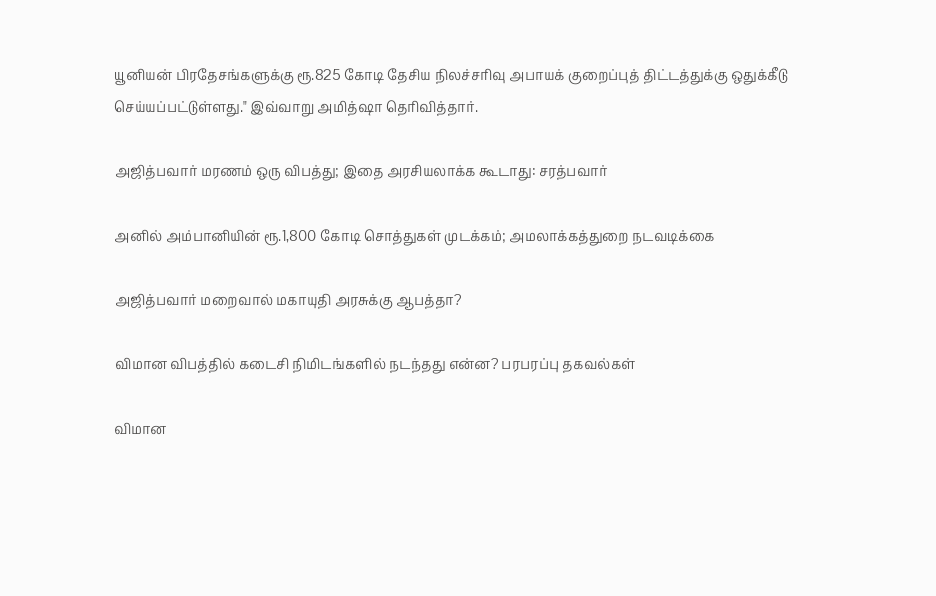யூனியன் பிரதேசங்களுக்கு ரூ.825 கோடி தேசிய நிலச்சரிவு அபாயக் குறைப்புத் திட்டத்துக்கு ஒதுக்கீடு செய்யப்பட்டுள்ளது." இவ்வாறு அமித்ஷா தெரிவித்தார்.

அஜித்பவார் மரணம் ஒரு விபத்து; இதை அரசியலாக்க கூடாது: சரத்பவார்

அனில் அம்பானியின் ரூ.1,800 கோடி சொத்துகள் முடக்கம்; அமலாக்கத்துறை நடவடிக்கை

அஜித்பவார் மறைவால் மகாயுதி அரசுக்கு ஆபத்தா?

விமான விபத்தில் கடைசி நிமிடங்களில் நடந்தது என்ன? பரபரப்பு தகவல்கள்

விமான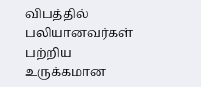விபத்தில் பலியானவர்கள் பற்றிய உருக்கமான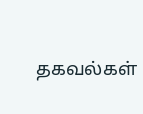தகவல்கள்